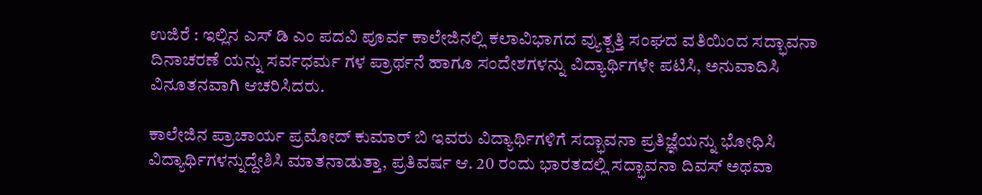ಉಜಿರೆ : ಇಲ್ಲಿನ ಎಸ್ ಡಿ ಎಂ ಪದವಿ ಪೂರ್ವ ಕಾಲೇಜಿನಲ್ಲಿ ಕಲಾವಿಭಾಗದ ವ್ಯುತ್ಪತ್ತಿ ಸಂಘದ ವತಿಯಿಂದ ಸದ್ಭಾವನಾ ದಿನಾಚರಣೆ ಯನ್ನು ಸರ್ವಧರ್ಮ ಗಳ ಪ್ರಾರ್ಥನೆ ಹಾಗೂ ಸಂದೇಶಗಳನ್ನು ವಿದ್ಯಾರ್ಥಿಗಳೇ ಪಟಿಸಿ, ಅನುವಾದಿಸಿ ವಿನೂತನವಾಗಿ ಆಚರಿಸಿದರು.

ಕಾಲೇಜಿನ ಪ್ರಾಚಾರ್ಯ ಪ್ರಮೋದ್ ಕುಮಾರ್ ಬಿ ಇವರು ವಿದ್ಯಾರ್ಥಿಗಳಿಗೆ ಸದ್ಭಾವನಾ ಪ್ರತಿಜ್ಞೆಯನ್ನು ಭೋಧಿಸಿ ವಿದ್ಯಾರ್ಥಿಗಳನ್ನುದ್ದೇಶಿಸಿ ಮಾತನಾಡುತ್ತಾ, ಪ್ರತಿವರ್ಷ ಆ. 20 ರಂದು ಭಾರತದಲ್ಲಿ ಸದ್ಭಾವನಾ ದಿವಸ್ ಅಥವಾ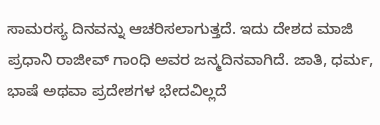ಸಾಮರಸ್ಯ ದಿನವನ್ನು ಆಚರಿಸಲಾಗುತ್ತದೆ. ಇದು ದೇಶದ ಮಾಜಿ ಪ್ರಧಾನಿ ರಾಜೀವ್ ಗಾಂಧಿ ಅವರ ಜನ್ಮದಿನವಾಗಿದೆ. ಜಾತಿ, ಧರ್ಮ, ಭಾಷೆ ಅಥವಾ ಪ್ರದೇಶಗಳ ಭೇದವಿಲ್ಲದೆ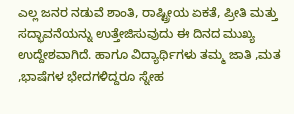ಎಲ್ಲ ಜನರ ನಡುವೆ ಶಾಂತಿ, ರಾಷ್ಟ್ರೀಯ ಏಕತೆ, ಪ್ರೀತಿ ಮತ್ತು ಸದ್ಭಾವನೆಯನ್ನು ಉತ್ತೇಜಿಸುವುದು ಈ ದಿನದ ಮುಖ್ಯ ಉದ್ದೇಶವಾಗಿದೆ. ಹಾಗೂ ವಿದ್ಯಾರ್ಥಿಗಳು ತಮ್ಮ ಜಾತಿ ,ಮತ ,ಭಾಷೆಗಳ ಭೇದಗಳಿದ್ದರೂ ಸ್ನೇಹ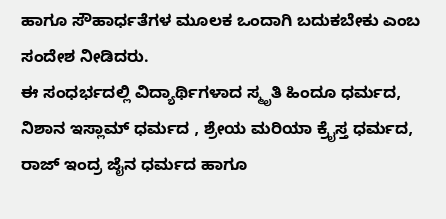ಹಾಗೂ ಸೌಹಾರ್ಧತೆಗಳ ಮೂಲಕ ಒಂದಾಗಿ ಬದುಕಬೇಕು ಎಂಬ ಸಂದೇಶ ನೀಡಿದರು.
ಈ ಸಂಧರ್ಭದಲ್ಲಿ ವಿದ್ಯಾರ್ಥಿಗಳಾದ ಸ್ಮೃತಿ ಹಿಂದೂ ಧರ್ಮದ, ನಿಶಾನ ಇಸ್ಲಾಮ್ ಧರ್ಮದ , ಶ್ರೇಯ ಮರಿಯಾ ಕ್ರೈಸ್ತ ಧರ್ಮದ, ರಾಜ್ ಇಂದ್ರ ಜೈನ ಧರ್ಮದ ಹಾಗೂ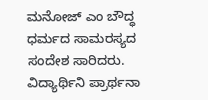ಮನೋಜ್ ಎಂ ಬೌದ್ಧ ಧರ್ಮದ ಸಾಮರಸ್ಯದ ಸಂದೇಶ ಸಾರಿದರು.
ವಿದ್ಯಾರ್ಥಿನಿ ಪ್ರಾರ್ಥನಾ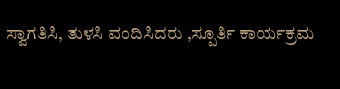ಸ್ವಾಗತಿಸಿ, ತುಳಸಿ ವಂದಿಸಿದರು ,ಸ್ಪೂರ್ತಿ ಕಾರ್ಯಕ್ರಮ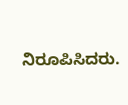ನಿರೂಪಿಸಿದರು.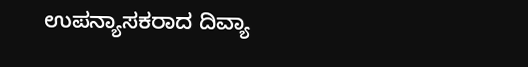ಉಪನ್ಯಾಸಕರಾದ ದಿವ್ಯಾ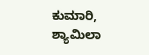ಕುಮಾರಿ, ಶ್ಯಾಮಿಲಾ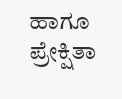ಹಾಗೂ ಪ್ರೇಕ್ಷಿತಾ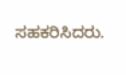ಸಹಕರಿಸಿದರು.